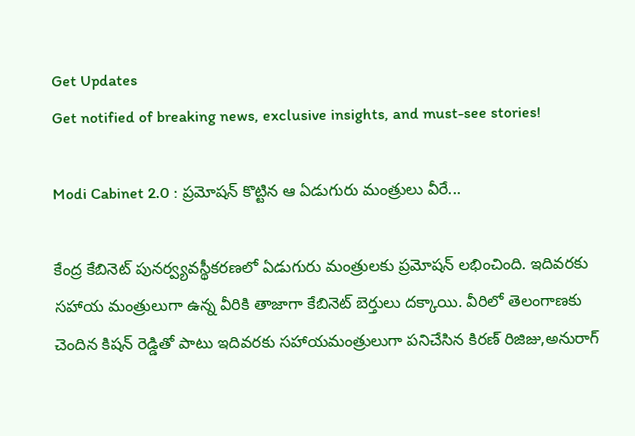Get Updates
Get notified of breaking news, exclusive insights, and must-see stories!

Modi Cabinet 2.0 : ప్రమోషన్ కొట్టిన ఆ ఏడుగురు మంత్రులు వీరే...

కేంద్ర కేబినెట్ పునర్వ్యవస్థీకరణలో ఏడుగురు మంత్రులకు ప్రమోషన్ లభించింది. ఇదివరకు సహాయ మంత్రులుగా ఉన్న వీరికి తాజాగా కేబినెట్ బెర్తులు దక్కాయి. వీరిలో తెలంగాణకు చెందిన కిషన్ రెడ్డితో పాటు ఇదివరకు సహాయమంత్రులుగా పనిచేసిన కిరణ్ రిజిజు,అనురాగ్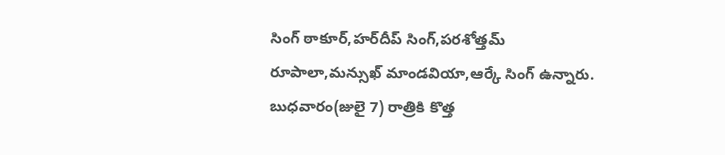సింగ్ ఠాకూర్,హర్‌దీప్ సింగ్,పరశోత్తమ్ రూపాలా,మన్సుఖ్ మాండవియా,ఆర్కే సింగ్ ఉన్నారు. బుధవారం(జులై 7) రాత్రికి కొత్త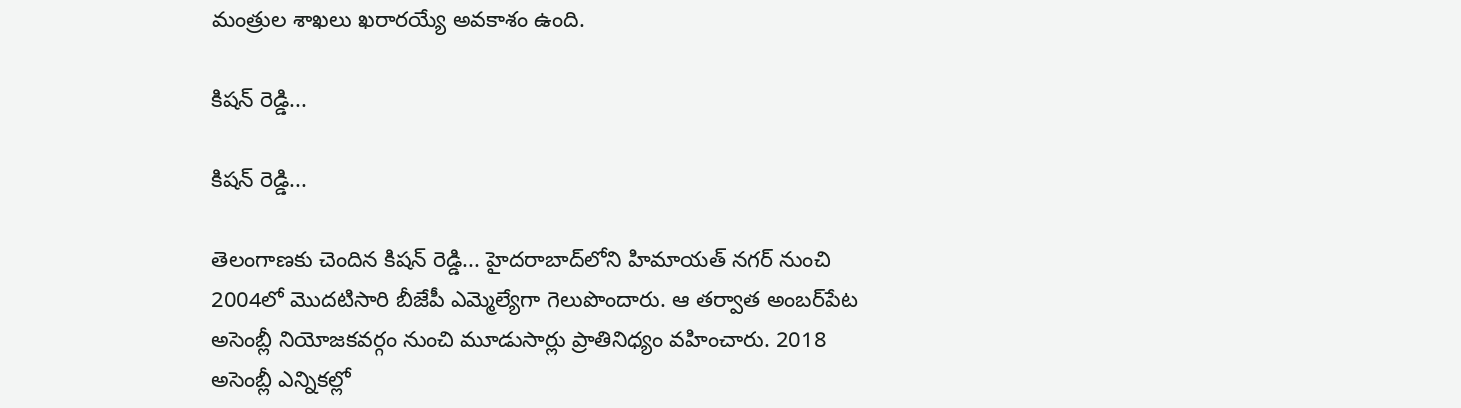మంత్రుల శాఖలు ఖరారయ్యే అవకాశం ఉంది.

కిషన్ రెడ్డి...

కిషన్ రెడ్డి...

తెలంగాణకు చెందిన కిషన్ రెడ్డి... హైదరాబాద్‌లోని హిమాయత్ నగర్ నుంచి 2004లో మొదటిసారి బీజేపీ ఎమ్మెల్యేగా గెలుపొందారు. ఆ తర్వాత అంబర్‌పేట అసెంబ్లీ నియోజకవర్గం నుంచి మూడుసార్లు ప్రాతినిధ్యం వహించారు. 2018 అసెంబ్లీ ఎన్నికల్లో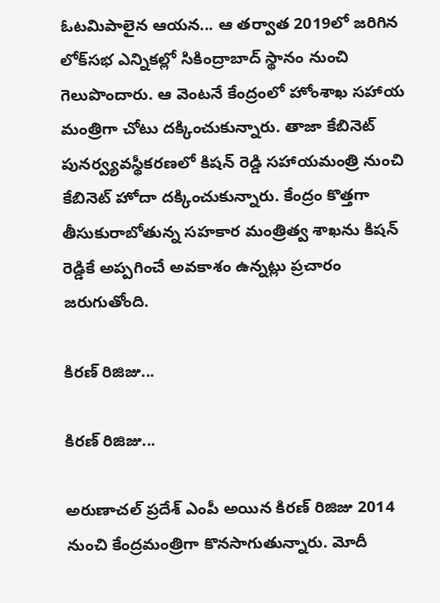ఓటమిపాలైన ఆయన... ఆ తర్వాత 2019లో జరిగిన లోక్‌సభ ఎన్నికల్లో సికింద్రాబాద్ స్థానం నుంచి గెలుపొందారు. ఆ వెంటనే కేంద్రంలో హోంశాఖ సహాయ మంత్రిగా చోటు దక్కించుకున్నారు. తాజా కేబినెట్ పునర్వ్యవస్థీకరణలో కిషన్ రెడ్డి సహాయమంత్రి నుంచి కేబినెట్ హోదా దక్కించుకున్నారు. కేంద్రం కొత్తగా తీసుకురాబోతున్న సహకార మంత్రిత్వ శాఖను కిషన్ రెడ్డికే అప్పగించే అవకాశం ఉన్నట్లు ప్రచారం జరుగుతోంది.

కిరణ్ రిజిజు...

కిరణ్ రిజిజు...

అరుణాచల్ ప్రదేశ్ ఎంపీ అయిన కిరణ్ రిజిజు 2014 నుంచి కేంద్రమంత్రిగా కొనసాగుతున్నారు. మోదీ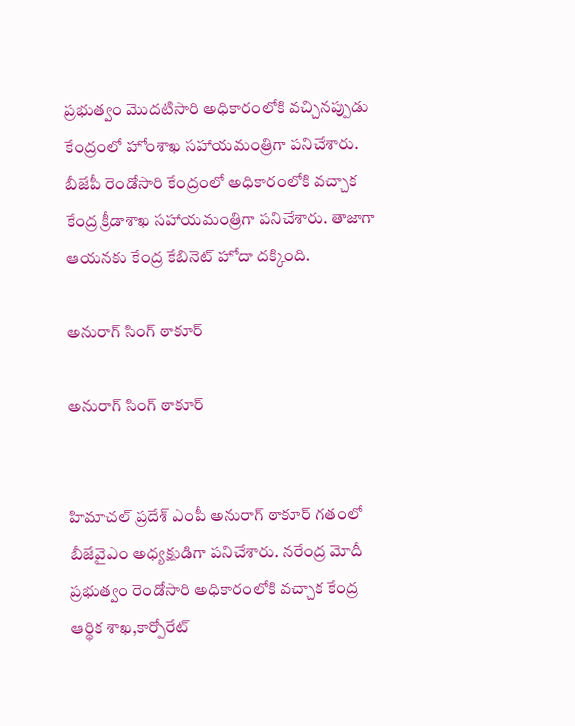ప్రభుత్వం మొదటిసారి అధికారంలోకి వచ్చినప్పుడు కేంద్రంలో హోంశాఖ సహాయమంత్రిగా పనిచేశారు. బీజేపీ రెండోసారి కేంద్రంలో అధికారంలోకి వచ్చాక కేంద్ర క్రీడాశాఖ సహాయమంత్రిగా పనిచేశారు. తాజాగా ఆయనకు కేంద్ర కేబినెట్ హోదా దక్కింది.

అనురాగ్ సింగ్ ఠాకూర్

అనురాగ్ సింగ్ ఠాకూర్


హిమాచల్ ప్రదేశ్ ఎంపీ అనురాగ్ ఠాకూర్ గతంలో బీజేవైఎం అధ్యక్షుడిగా పనిచేశారు. నరేంద్ర మోదీ ప్రభుత్వం రెండోసారి అధికారంలోకి వచ్చాక కేంద్ర ఆర్థిక శాఖ,కార్పోరేట్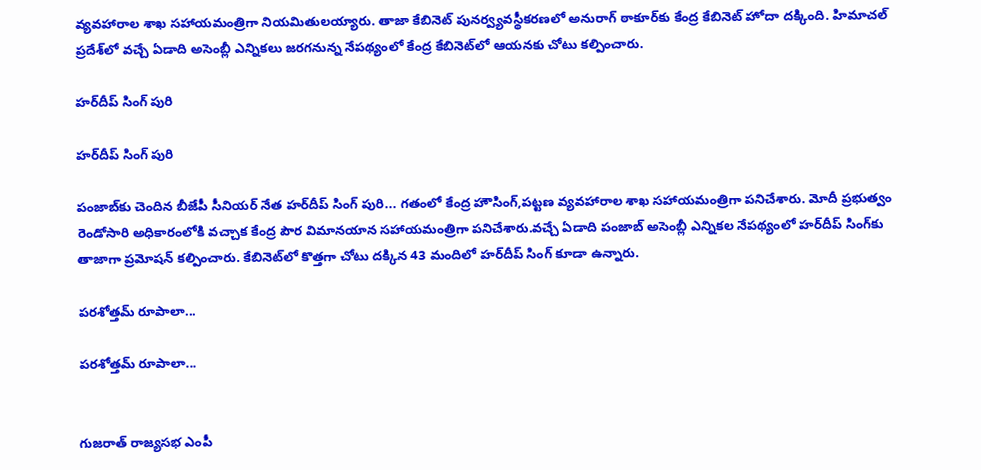వ్యవహారాల శాఖ సహాయమంత్రిగా నియమితులయ్యారు. తాజా కేబినెట్ పునర్వ్యవస్థీకరణలో అనురాగ్ ఠాకూర్‌కు కేంద్ర కేబినెట్ హోదా దక్కింది. హిమాచల్ ప్రదేశ్‌లో వచ్చే ఏడాది అసెంబ్లీ ఎన్నికలు జరగనున్న నేపథ్యంలో కేంద్ర కేబినెట్‌లో ఆయనకు చోటు కల్పించారు.

హర్‌దీప్ సింగ్ పురి

హర్‌దీప్ సింగ్ పురి

పంజాబ్‌కు చెందిన బీజేపీ సీనియర్ నేత హర్‌దీప్ సింగ్ పురి... గతంలో కేంద్ర హౌసింగ్,పట్టణ వ్యవహారాల శాఖ సహాయమంత్రిగా పనిచేశారు. మోదీ ప్రభుత్వం రెండోసారి అధికారంలోకి వచ్చాక కేంద్ర పౌర విమానయాన సహాయమంత్రిగా పనిచేశారు.వచ్చే ఏడాది పంజాబ్ అసెంబ్లీ ఎన్నికల నేపథ్యంలో హర్‌దీప్ సింగ్‌కు తాజాగా ప్రమోషన్ కల్పించారు. కేబినెట్‌లో కొత్తగా చోటు దక్కిన 43 మందిలో హర్‌దీప్ సింగ్ కూడా ఉన్నారు.

పరశోత్తమ్ రూపాలా...

పరశోత్తమ్ రూపాలా...


గుజరాత్‌ రాజ్యసభ ఎంపీ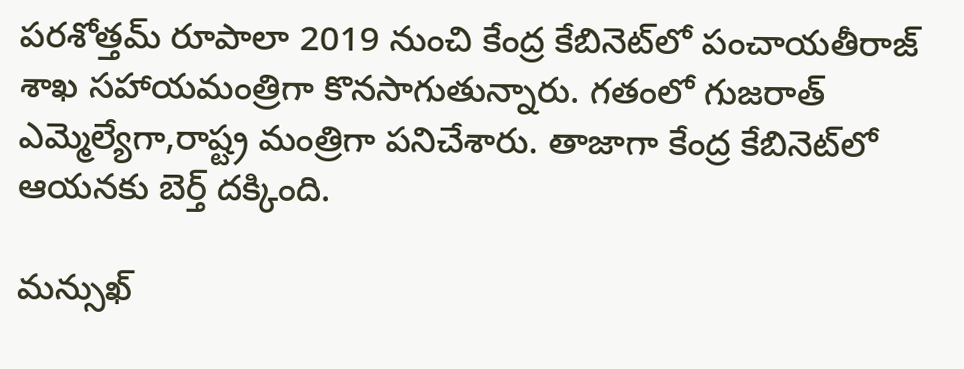పరశోత్తమ్ రూపాలా 2019 నుంచి కేంద్ర కేబినెట్‌లో పంచాయతీరాజ్ శాఖ సహాయమంత్రిగా కొనసాగుతున్నారు. గతంలో గుజరాత్ ఎమ్మెల్యేగా,రాష్ట్ర మంత్రిగా పనిచేశారు. తాజాగా కేంద్ర కేబినెట్‌లో ఆయనకు బెర్త్ దక్కింది.

మన్సుఖ్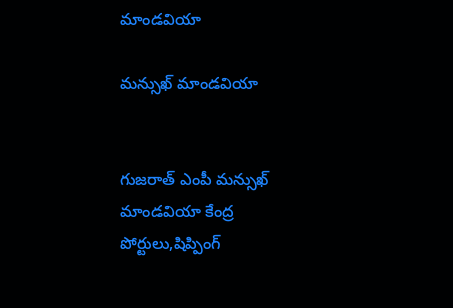మాండవియా

మన్సుఖ్ మాండవియా


గుజరాత్ ఎంపీ మన్సుఖ్ మాండవియా కేంద్ర పోర్టులు,షిప్పింగ్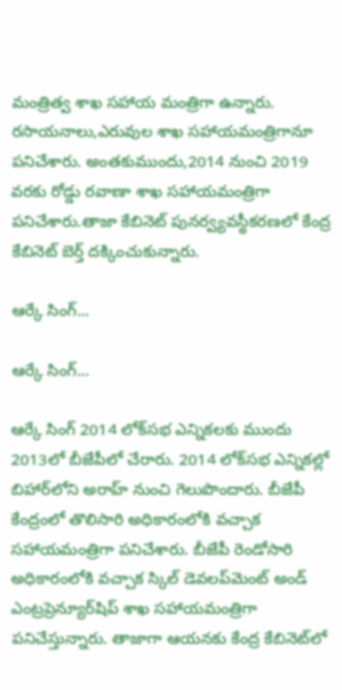మంత్రిత్వ శాఖ సహాయ మంత్రిగా ఉన్నారు. రసాయనాలు,ఎరువుల శాఖ సహాయమంత్రిగానూ పనిచేశారు. అంతకుముందు,2014 నుంచి 2019 వరకు రోడ్డు రవాణా శాఖ సహాయమంత్రిగా పనిచేశారు.తాజా కేబినెట్ పునర్వ్యవస్థీకరణలో కేంద్ర కేబినెట్ బెర్త్ దక్కించుకున్నారు.

ఆర్కే సింగ్...

ఆర్కే సింగ్...

ఆర్కే సింగ్ 2014 లోక్‌సభ ఎన్నికలకు ముందు 2013లో బీజేపీలో చేరారు. 2014 లోక్‌సభ ఎన్నికల్లో బిహార్‌లోని అరాహ్ నుంచి గెలుపొందారు. బీజేపీ కేంద్రంలో తొలిసారి అధికారంలోకి వచ్చాక సహాయమంత్రిగా పనిచేశారు. బీజేపీ రెండోసారి అధికారంలోకి వచ్చాక స్కిల్ డెవలప్‌మెంట్ అండ్ ఎంట్రప్రెన్యూర్‌షిప్ శాఖ సహాయమంత్రిగా పనిచేస్తున్నారు. తాజాగా ఆయనకు కేంద్ర కేబినెట్‌లో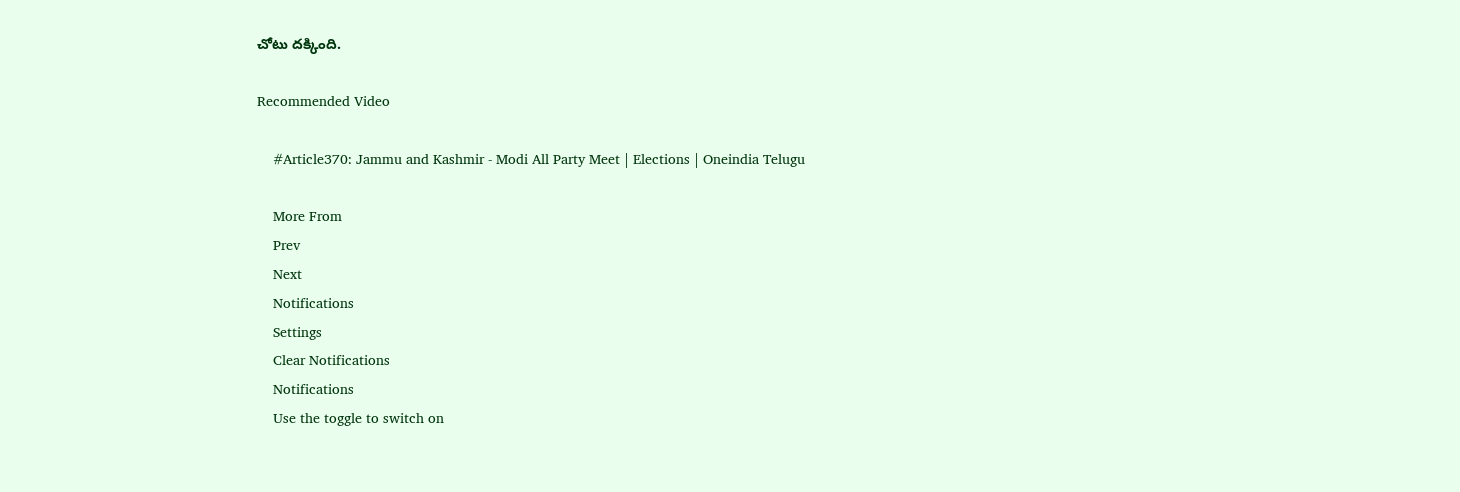చోటు దక్కింది.

Recommended Video

    #Article370: Jammu and Kashmir - Modi All Party Meet | Elections | Oneindia Telugu

    More From
    Prev
    Next
    Notifications
    Settings
    Clear Notifications
    Notifications
    Use the toggle to switch on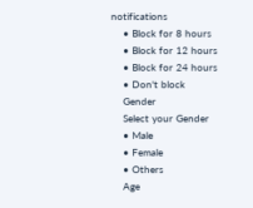notifications
    • Block for 8 hours
    • Block for 12 hours
    • Block for 24 hours
    • Don't block
    Gender
    Select your Gender
    • Male
    • Female
    • Others
    Age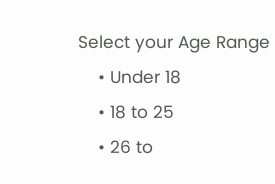Select your Age Range
    • Under 18
    • 18 to 25
    • 26 to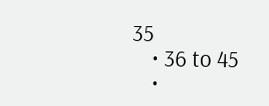35
    • 36 to 45
    •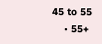45 to 55
    • 55+